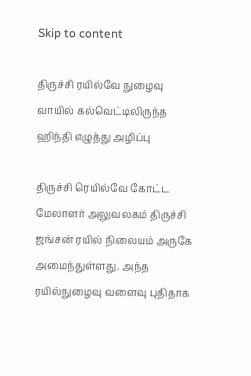Skip to content

திருச்சி ரயில்வே நுழைவு வாயில் கல்வெட்டிலிருந்த ஹிந்தி எழுத்து அழிப்பு

திருச்சி ரெயில்வே கோட்ட மேலாளர் அலுவலகம் திருச்சி ஜங்சன் ரயில் நிலையம் அருகே அமைந்துள்ளது. அந்த ரயில்நுழைவு வளைவு புதிதாக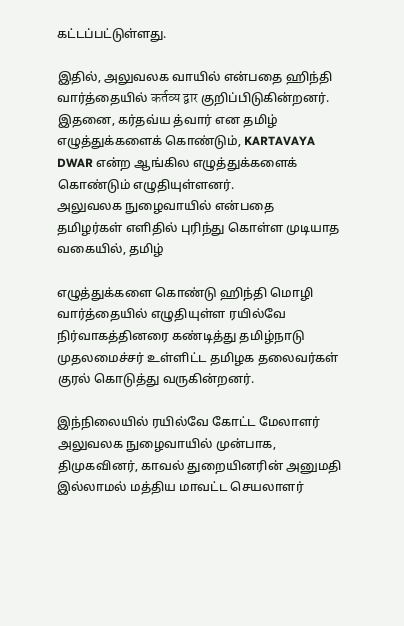கட்டப்பட்டுள்ளது.

இதில், அலுவலக வாயில் என்பதை ஹிந்தி வார்த்தையில் कर्तव्य द्वार குறிப்பிடுகின்றனர். இதனை, கர்தவ்ய த்வார் என தமிழ் எழுத்துக்களைக் கொண்டும், KARTAVAYA DWAR என்ற ஆங்கில எழுத்துக்களைக் கொண்டும் எழுதியுள்ளனர்.
அலுவலக நுழைவாயில் என்பதை தமிழர்கள் எளிதில் புரிந்து கொள்ள முடியாத வகையில், தமிழ்

எழுத்துக்களை கொண்டு ஹிந்தி மொழி வார்த்தையில் எழுதியுள்ள ரயில்வே நிர்வாகத்தினரை கண்டித்து தமிழ்நாடு முதலமைச்சர் உள்ளிட்ட தமிழக தலைவர்கள் குரல் கொடுத்து வருகின்றனர்.

இந்நிலையில் ரயில்வே கோட்ட மேலாளர் அலுவலக நுழைவாயில் முன்பாக, திமுகவினர், காவல் துறையினரின் அனுமதி இல்லாமல் மத்திய மாவட்ட செயலாளர்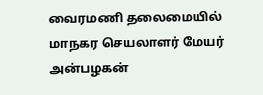வைரமணி தலைமையில் மாநகர செயலாளர் மேயர் அன்பழகன்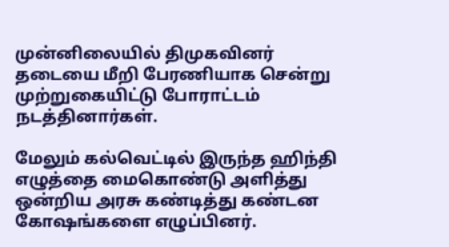முன்னிலையில் திமுகவினர் தடையை மீறி பேரணியாக சென்று முற்றுகையிட்டு போராட்டம் நடத்தினார்கள்.

மேலும் கல்வெட்டில் இருந்த ஹிந்தி எழுத்தை மைகொண்டு அளித்து ஒன்றிய அரசு கண்டித்து கண்டன கோஷங்களை எழுப்பினர்.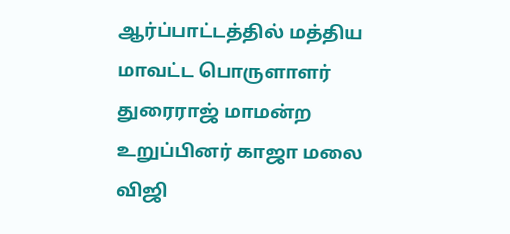ஆர்ப்பாட்டத்தில் மத்திய மாவட்ட பொருளாளர் துரைராஜ் மாமன்ற உறுப்பினர் காஜா மலை விஜி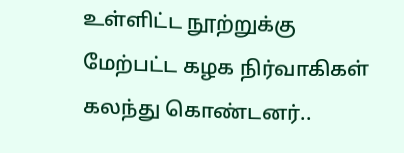உள்ளிட்ட நூற்றுக்கு மேற்பட்ட கழக நிர்வாகிகள் கலந்து கொண்டனர்..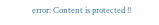error: Content is protected !!